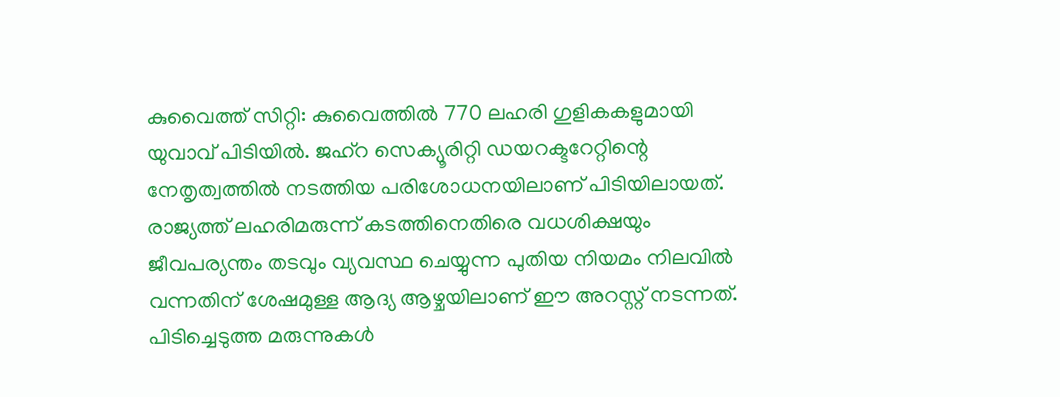കുവൈത്ത് സിറ്റി: കുവൈത്തിൽ 770 ലഹരി ഗുളികകളുമായി യുവാവ് പിടിയിൽ. ജഹ്റ സെക്യൂരിറ്റി ഡയറക്ടറേറ്റിന്റെ നേതൃത്വത്തിൽ നടത്തിയ പരിശോധനയിലാണ് പിടിയിലായത്. രാജ്യത്ത് ലഹരിമരുന്ന് കടത്തിനെതിരെ വധശിക്ഷയും ജീവപര്യന്തം തടവും വ്യവസ്ഥ ചെയ്യുന്ന പുതിയ നിയമം നിലവിൽ വന്നതിന് ശേഷമുള്ള ആദ്യ ആഴ്ചയിലാണ് ഈ അറസ്റ്റ് നടന്നത്.
പിടിച്ചെടുത്ത മരുന്നുകൾ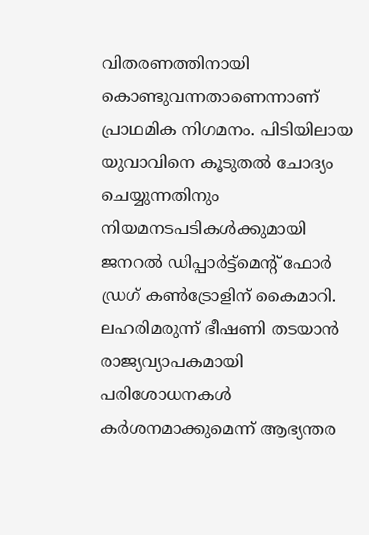വിതരണത്തിനായി കൊണ്ടുവന്നതാണെന്നാണ് പ്രാഥമിക നിഗമനം. പിടിയിലായ യുവാവിനെ കൂടുതൽ ചോദ്യം ചെയ്യുന്നതിനും നിയമനടപടികൾക്കുമായി ജനറൽ ഡിപ്പാർട്ട്മെന്റ് ഫോർ ഡ്രഗ് കൺട്രോളിന് കൈമാറി. ലഹരിമരുന്ന് ഭീഷണി തടയാൻ രാജ്യവ്യാപകമായി പരിശോധനകൾ കർശനമാക്കുമെന്ന് ആഭ്യന്തര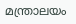മന്ത്രാലയം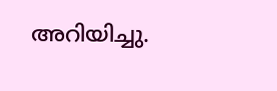അറിയിച്ചു.